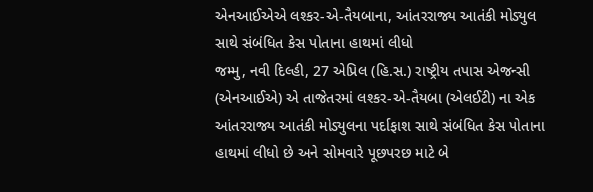એનઆઈએએ લશ્કર-એ-તૈયબાના, આંતરરાજ્ય આતંકી મોડ્યુલ સાથે સંબંધિત કેસ પોતાના હાથમાં લીધો
જમ્મુ, નવી દિલ્હી, 27 એપ્રિલ (હિ.સ.) રાષ્ટ્રીય તપાસ એજન્સી (એનઆઈએ) એ તાજેતરમાં લશ્કર-એ-તૈયબા (એલઈટી) ના એક આંતરરાજ્ય આતંકી મોડ્યુલના પર્દાફાશ સાથે સંબંધિત કેસ પોતાના હાથમાં લીધો છે અને સોમવારે પૂછપરછ માટે બે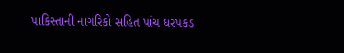પાકિસ્તાની નાગરિકો સહિત પાંચ ધરપકડ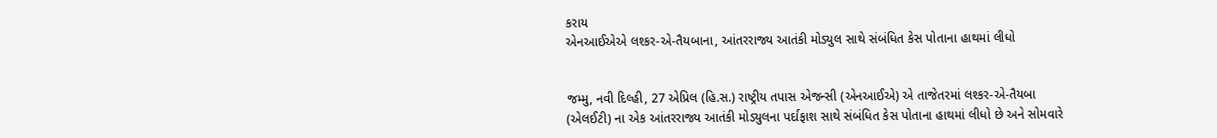કરાય
એનઆઈએએ લશ્કર-એ-તૈયબાના, આંતરરાજ્ય આતંકી મોડ્યુલ સાથે સંબંધિત કેસ પોતાના હાથમાં લીધો


જમ્મુ, નવી દિલ્હી, 27 એપ્રિલ (હિ.સ.) રાષ્ટ્રીય તપાસ એજન્સી (એનઆઈએ) એ તાજેતરમાં લશ્કર-એ-તૈયબા (એલઈટી) ના એક આંતરરાજ્ય આતંકી મોડ્યુલના પર્દાફાશ સાથે સંબંધિત કેસ પોતાના હાથમાં લીધો છે અને સોમવારે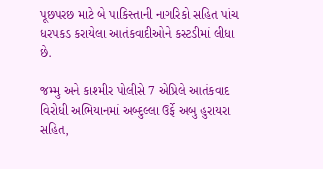પૂછપરછ માટે બે પાકિસ્તાની નાગરિકો સહિત પાંચ ધરપકડ કરાયેલા આતંકવાદીઓને કસ્ટડીમાં લીધા છે.

જમ્મુ અને કાશ્મીર પોલીસે 7 એપ્રિલે આતંકવાદ વિરોધી અભિયાનમાં અબ્દુલ્લા ઉર્ફે અબુ હુરાયરા સહિત,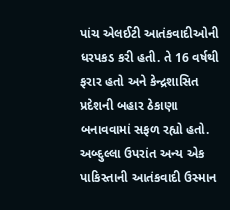પાંચ એલઈટી આતંકવાદીઓની ધરપકડ કરી હતી. તે 16 વર્ષથી ફરાર હતો અને કેન્દ્રશાસિત પ્રદેશની બહાર ઠેકાણા બનાવવામાં સફળ રહ્યો હતો. અબ્દુલ્લા ઉપરાંત અન્ય એક પાકિસ્તાની આતંકવાદી ઉસ્માન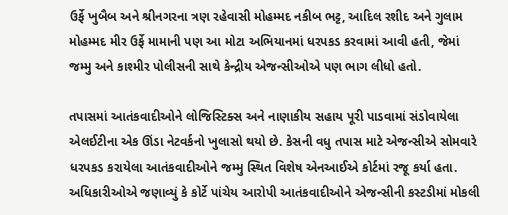ઉર્ફે ખુબૈબ અને શ્રીનગરના ત્રણ રહેવાસી મોહમ્મદ નકીબ ભટ્ટ, આદિલ રશીદ અને ગુલામ મોહમ્મદ મીર ઉર્ફે મામાની પણ આ મોટા અભિયાનમાં ધરપકડ કરવામાં આવી હતી, જેમાં જમ્મુ અને કાશ્મીર પોલીસની સાથે કેન્દ્રીય એજન્સીઓએ પણ ભાગ લીધો હતો.

તપાસમાં આતંકવાદીઓને લોજિસ્ટિક્સ અને નાણાકીય સહાય પૂરી પાડવામાં સંડોવાયેલા એલઈટીના એક ઊંડા નેટવર્કનો ખુલાસો થયો છે. કેસની વધુ તપાસ માટે એજન્સીએ સોમવારે ધરપકડ કરાયેલા આતંકવાદીઓને જમ્મુ સ્થિત વિશેષ એનઆઈએ કોર્ટમાં રજૂ કર્યા હતા. અધિકારીઓએ જણાવ્યું કે કોર્ટે પાંચેય આરોપી આતંકવાદીઓને એજન્સીની કસ્ટડીમાં મોકલી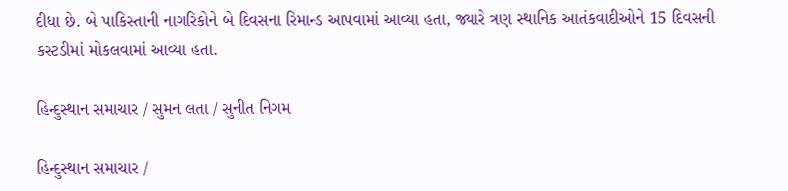દીધા છે. બે પાકિસ્તાની નાગરિકોને બે દિવસના રિમાન્ડ આપવામાં આવ્યા હતા, જ્યારે ત્રણ સ્થાનિક આતંકવાદીઓને 15 દિવસની કસ્ટડીમાં મોકલવામાં આવ્યા હતા.

હિન્દુસ્થાન સમાચાર / સુમન લતા / સુનીત નિગમ

હિન્દુસ્થાન સમાચાર /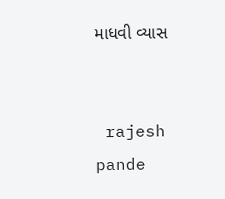માધવી વ્યાસ


 rajesh pande